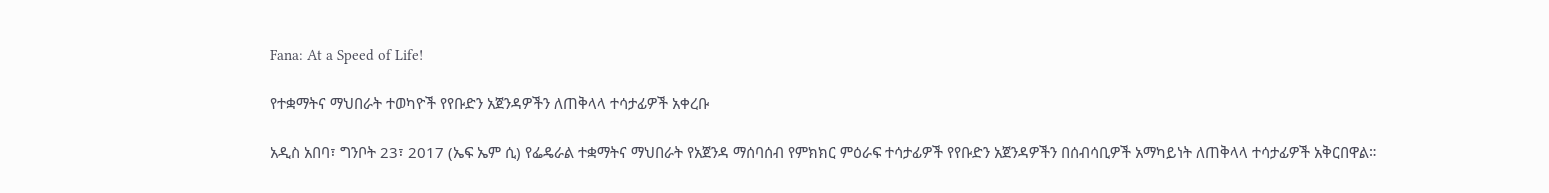Fana: At a Speed of Life!

የተቋማትና ማህበራት ተወካዮች የየቡድን አጀንዳዎችን ለጠቅላላ ተሳታፊዎች አቀረቡ

አዲስ አበባ፣ ግንቦት 23፣ 2017 (ኤፍ ኤም ሲ) የፌዴራል ተቋማትና ማህበራት የአጀንዳ ማሰባሰብ የምክክር ምዕራፍ ተሳታፊዎች የየቡድን አጀንዳዎችን በሰብሳቢዎች አማካይነት ለጠቅላላ ተሳታፊዎች አቅርበዋል።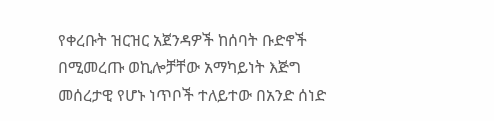የቀረቡት ዝርዝር አጀንዳዎች ከሰባት ቡድኖች በሚመረጡ ወኪሎቻቸው አማካይነት እጅግ መሰረታዊ የሆኑ ነጥቦች ተለይተው በአንድ ሰነድ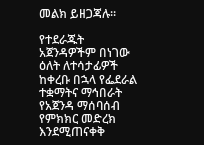መልክ ይዘጋጃሉ።

የተደራጁት አጀንዳዎችም በነገው ዕለት ለተሳታፊዎች ከቀረቡ በኋላ የፌደራል ተቋማትና ማኅበራት የአጀንዳ ማሰባሰብ የምክክር መድረክ እንደሚጠናቀቅ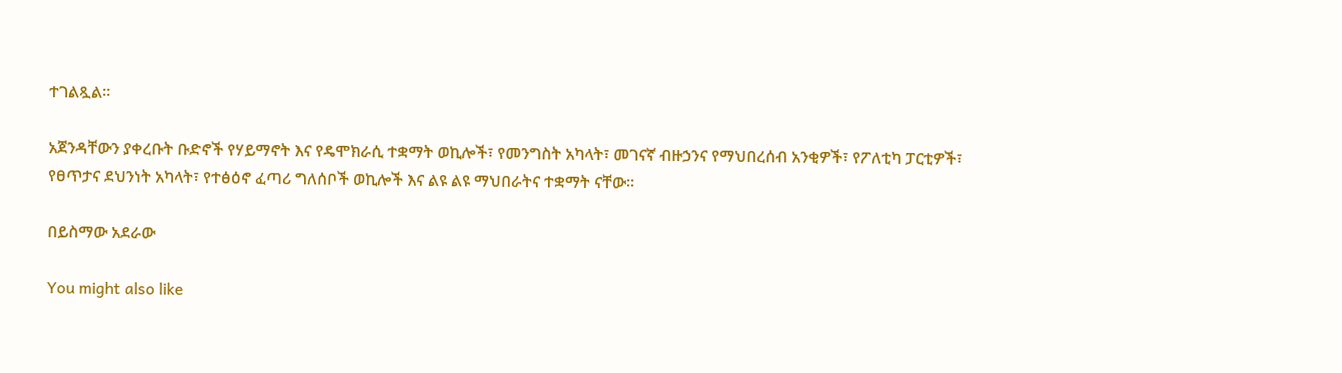ተገልጿል።

አጀንዳቸውን ያቀረቡት ቡድኖች የሃይማኖት እና የዴሞክራሲ ተቋማት ወኪሎች፣ የመንግስት አካላት፣ መገናኛ ብዙኃንና የማህበረሰብ አንቂዎች፣ የፖለቲካ ፓርቲዎች፣ የፀጥታና ደህንነት አካላት፣ የተፅዕኖ ፈጣሪ ግለሰቦች ወኪሎች እና ልዩ ልዩ ማህበራትና ተቋማት ናቸው።

በይስማው አደራው

You might also like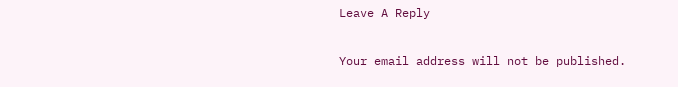Leave A Reply

Your email address will not be published.